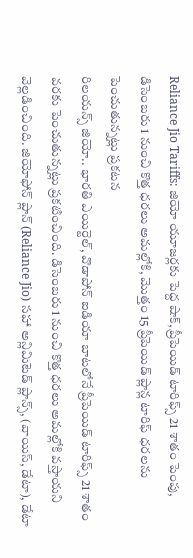Reliance Jio Tariffs: జియో యూజర్లకు పెద్ద షాక్, ప్రీపెయిడ్ టారిఫ్స్ 21 శాతం పెంపు, డిసెంబరు 1 నుంచి కొత్త ధరలు అమల్లోకి, మొత్తం 15 ప్రీపెయిడ్ ప్లాన్ల టారిఫ్ ధరలను పెంచుతున్నట్లు ప్రకటన
రిలయన్స్ జియో.. భారతి ఎయిర్టెల్, వొడాపోన్ ఐడియా బాటలోనే ప్రీపెయిడ్ టారిఫ్స్ 21 శాతం వరకు పెంచుతున్నట్లు ప్రకటించింది. డిసెంబరు 1 నుంచి కొత్త ధరలు అమల్లోకి వస్తాయని వెల్లడించింది. జియోఫోన్ ప్లాన్ (Reliance Jio) సహా అన్లిమిటెడ్ ప్లాన్స్, (వాయిస్, డేటా), డేటా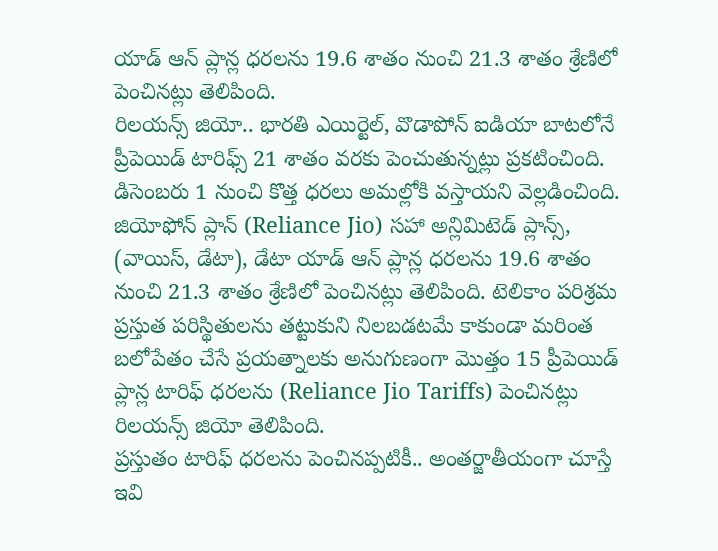యాడ్ ఆన్ ప్లాన్ల ధరలను 19.6 శాతం నుంచి 21.3 శాతం శ్రేణిలో పెంచినట్లు తెలిపింది.
రిలయన్స్ జియో.. భారతి ఎయిర్టెల్, వొడాపోన్ ఐడియా బాటలోనే ప్రీపెయిడ్ టారిఫ్స్ 21 శాతం వరకు పెంచుతున్నట్లు ప్రకటించింది. డిసెంబరు 1 నుంచి కొత్త ధరలు అమల్లోకి వస్తాయని వెల్లడించింది. జియోఫోన్ ప్లాన్ (Reliance Jio) సహా అన్లిమిటెడ్ ప్లాన్స్, (వాయిస్, డేటా), డేటా యాడ్ ఆన్ ప్లాన్ల ధరలను 19.6 శాతం నుంచి 21.3 శాతం శ్రేణిలో పెంచినట్లు తెలిపింది. టెలికాం పరిశ్రమ ప్రస్తుత పరిస్థితులను తట్టుకుని నిలబడటమే కాకుండా మరింత బలోపేతం చేసే ప్రయత్నాలకు అనుగుణంగా మొత్తం 15 ప్రీపెయిడ్ ప్లాన్ల టారిఫ్ ధరలను (Reliance Jio Tariffs) పెంచినట్లు రిలయన్స్ జియో తెలిపింది.
ప్రస్తుతం టారిఫ్ ధరలను పెంచినప్పటికీ.. అంతర్జాతీయంగా చూస్తే ఇవి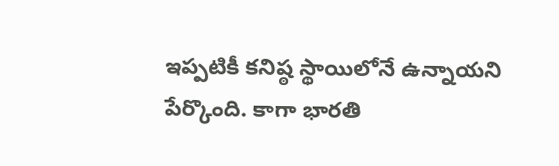ఇప్పటికీ కనిష్ఠ స్థాయిలోనే ఉన్నాయని పేర్కొంది. కాగా భారతి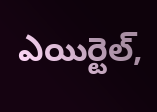ఎయిర్టెల్,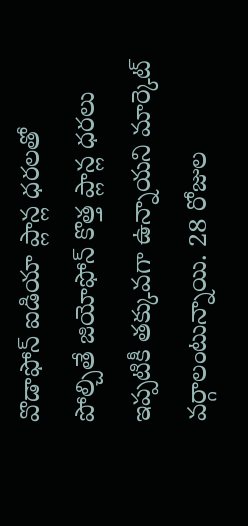వొడాఫోన్ ఐడియా ప్లాన్ల ధరలతో పోల్చితే జియోఫోన్ కొత్త ప్లాన్ల ధరలు ఇప్పటికీ తక్కువగా ఉన్నాయని మార్కెట్ వర్గాలంటున్నాయి. 28 రోజుల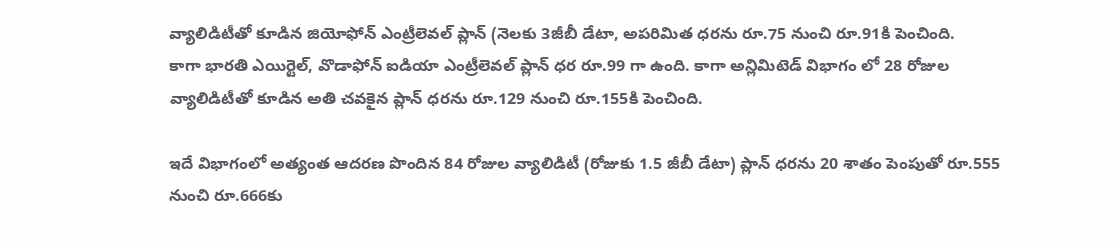వ్యాలిడిటీతో కూడిన జియోఫోన్ ఎంట్రీలెవల్ ప్లాన్ (నెలకు 3జీబీ డేటా, అపరిమిత ధరను రూ.75 నుంచి రూ.91కి పెంచింది.
కాగా భారతి ఎయిర్టెల్, వొడాఫోన్ ఐడియా ఎంట్రీలెవల్ ప్లాన్ ధర రూ.99 గా ఉంది. కాగా అన్లిమిటెడ్ విభాగం లో 28 రోజుల వ్యాలిడిటీతో కూడిన అతి చవకైన ప్లాన్ ధరను రూ.129 నుంచి రూ.155కి పెంచింది.

ఇదే విభాగంలో అత్యంత ఆదరణ పొందిన 84 రోజుల వ్యాలిడిటీ (రోజుకు 1.5 జీబీ డేటా) ప్లాన్ ధరను 20 శాతం పెంపుతో రూ.555 నుంచి రూ.666కు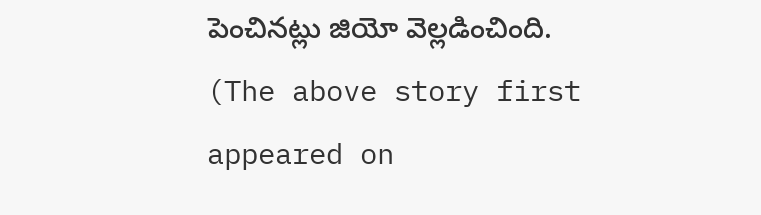పెంచినట్లు జియో వెల్లడించింది.
(The above story first appeared on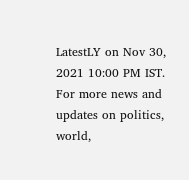LatestLY on Nov 30, 2021 10:00 PM IST. For more news and updates on politics, world,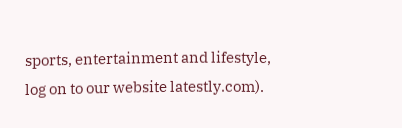sports, entertainment and lifestyle, log on to our website latestly.com).